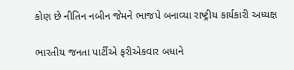કોણ છે નીતિન નબીન જેમને ભાજપે બનાવ્યા રાષ્ટ્રીય કાર્યકારી અધ્યક્ષ

ભારતીય જનતા પાર્ટીએ ફરીએકવાર બધાને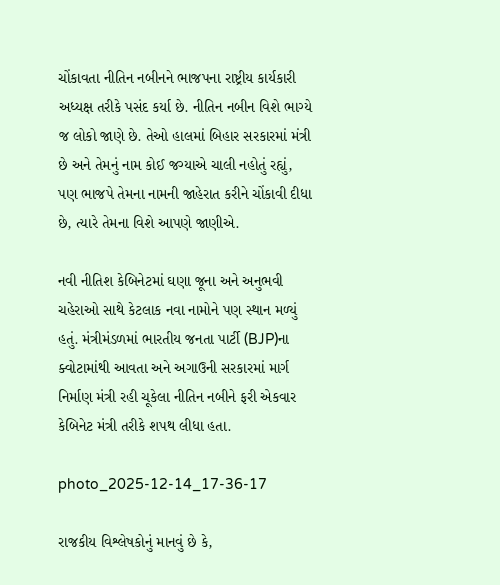ચોંકાવતા નીતિન નબીનને ભાજપના રાષ્ટ્રીય કાર્યકારી અધ્યક્ષ તરીકે પસંદ કર્યા છે. નીતિન નબીન વિશે ભાગ્યે જ લોકો જાણે છે. તેઓ હાલમાં બિહાર સરકારમાં મંત્રી છે અને તેમનું નામ કોઈ જગ્યાએ ચાલી નહોતું રહ્યું, પણ ભાજપે તેમના નામની જાહેરાત કરીને ચોંકાવી દીધા છે, ત્યારે તેમના વિશે આપણે જાણીએ.

નવી નીતિશ કેબિનેટમાં ઘણા જૂના અને અનુભવી ચહેરાઓ સાથે કેટલાક નવા નામોને પણ સ્થાન મળ્યું હતું. મંત્રીમંડળમાં ભારતીય જનતા પાર્ટી (BJP)ના ક્વોટામાંથી આવતા અને અગાઉની સરકારમાં માર્ગ નિર્માણ મંત્રી રહી ચૂકેલા નીતિન નબીને ફરી એકવાર કેબિનેટ મંત્રી તરીકે શપથ લીધા હતા.

photo_2025-12-14_17-36-17

રાજકીય વિશ્લેષકોનું માનવું છે કે,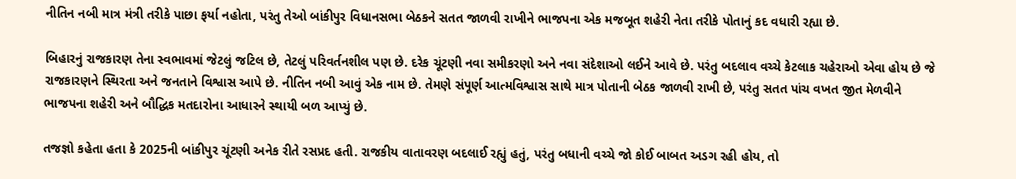નીતિન નબી માત્ર મંત્રી તરીકે પાછા ફર્યા નહોતા, પરંતુ તેઓ બાંકીપુર વિધાનસભા બેઠકને સતત જાળવી રાખીને ભાજપના એક મજબૂત શહેરી નેતા તરીકે પોતાનું કદ વધારી રહ્યા છે.

બિહારનું રાજકારણ તેના સ્વભાવમાં જેટલું જટિલ છે, તેટલું પરિવર્તનશીલ પણ છે. દરેક ચૂંટણી નવા સમીકરણો અને નવા સંદેશાઓ લઈને આવે છે. પરંતુ બદલાવ વચ્ચે કેટલાક ચહેરાઓ એવા હોય છે જે રાજકારણને સ્થિરતા અને જનતાને વિશ્વાસ આપે છે. નીતિન નબી આવું એક નામ છે. તેમણે સંપૂર્ણ આત્મવિશ્વાસ સાથે માત્ર પોતાની બેઠક જાળવી રાખી છે, પરંતુ સતત પાંચ વખત જીત મેળવીને ભાજપના શહેરી અને બૌદ્ધિક મતદારોના આધારને સ્થાયી બળ આપ્યું છે.

તજજ્ઞો કહેતા હતા કે 2025ની બાંકીપુર ચૂંટણી અનેક રીતે રસપ્રદ હતી. રાજકીય વાતાવરણ બદલાઈ રહ્યું હતું, પરંતુ બધાની વચ્ચે જો કોઈ બાબત અડગ રહી હોય, તો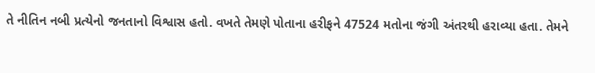તે નીતિન નબી પ્રત્યેનો જનતાનો વિશ્વાસ હતો. વખતે તેમણે પોતાના હરીફને 47524 મતોના જંગી અંતરથી હરાવ્યા હતા. તેમને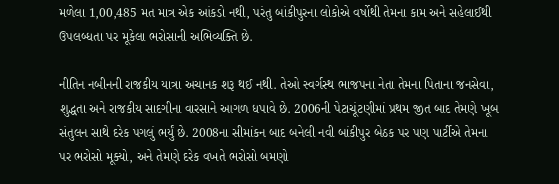મળેલા 1,00,485 મત માત્ર એક આંકડો નથી, પરંતુ બાંકીપુરના લોકોએ વર્ષોથી તેમના કામ અને સહેલાઈથી ઉપલબ્ધતા પર મૂકેલા ભરોસાની અભિવ્યક્તિ છે.

નીતિન નબીનની રાજકીય યાત્રા અચાનક શરૂ થઈ નથી. તેઓ સ્વર્ગસ્થ ભાજપના નેતા તેમના પિતાના જનસેવા, શુદ્ધતા અને રાજકીય સાદગીના વારસાને આગળ ધપાવે છે. 2006ની પેટાચૂંટણીમાં પ્રથમ જીત બાદ તેમણે ખૂબ સંતુલન સાથે દરેક પગલું ભર્યું છે. 2008ના સીમાંકન બાદ બનેલી નવી બાંકીપુર બેઠક પર પણ પાર્ટીએ તેમના પર ભરોસો મૂક્યો, અને તેમણે દરેક વખતે ભરોસો બમણો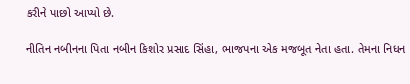કરીને પાછો આપ્યો છે.

નીતિન નબીનના પિતા નબીન કિશોર પ્રસાદ સિંહા, ભાજપના એક મજબૂત નેતા હતા. તેમના નિધન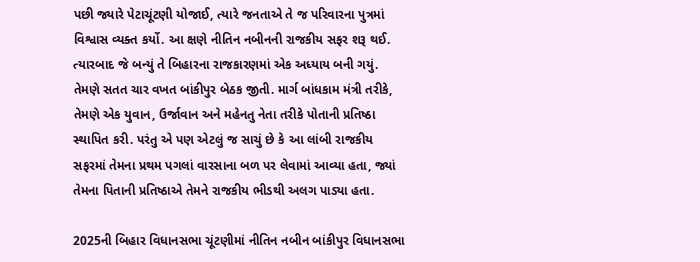પછી જ્યારે પેટાચૂંટણી યોજાઈ, ત્યારે જનતાએ તે જ પરિવારના પુત્રમાં વિશ્વાસ વ્યક્ત કર્યો. આ ક્ષણે નીતિન નબીનની રાજકીય સફર શરૂ થઈ. ત્યારબાદ જે બન્યું તે બિહારના રાજકારણમાં એક અધ્યાય બની ગયું. તેમણે સતત ચાર વખત બાંકીપુર બેઠક જીતી. માર્ગ બાંધકામ મંત્રી તરીકે, તેમણે એક યુવાન, ઉર્જાવાન અને મહેનતુ નેતા તરીકે પોતાની પ્રતિષ્ઠા સ્થાપિત કરી. પરંતુ એ પણ એટલું જ સાચું છે કે આ લાંબી રાજકીય સફરમાં તેમના પ્રથમ પગલાં વારસાના બળ પર લેવામાં આવ્યા હતા, જ્યાં તેમના પિતાની પ્રતિષ્ઠાએ તેમને રાજકીય ભીડથી અલગ પાડ્યા હતા.

2025ની બિહાર વિધાનસભા ચૂંટણીમાં નીતિન નબીન બાંકીપુર વિધાનસભા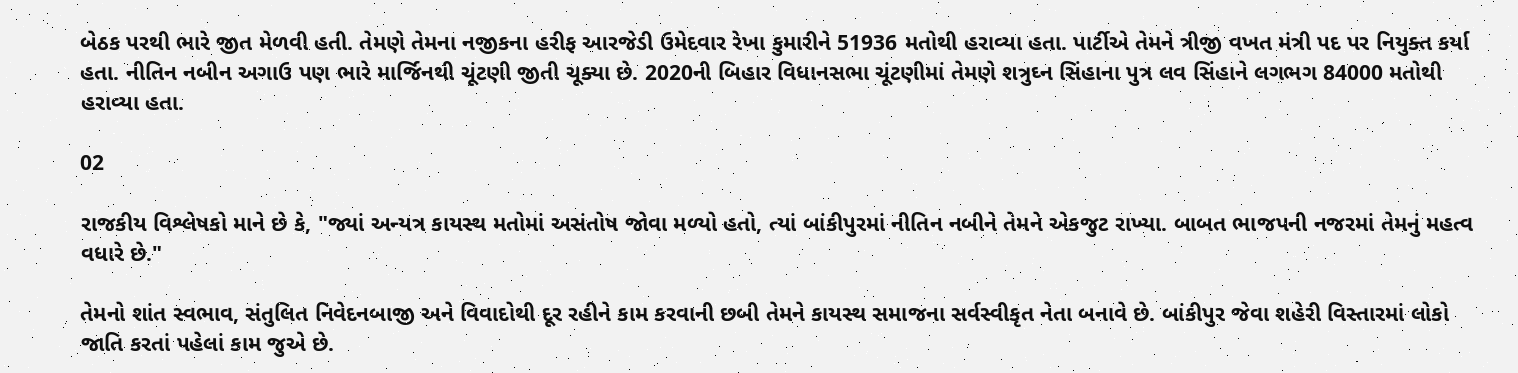બેઠક પરથી ભારે જીત મેળવી હતી. તેમણે તેમના નજીકના હરીફ આરજેડી ઉમેદવાર રેખા કુમારીને 51936 મતોથી હરાવ્યા હતા. પાર્ટીએ તેમને ત્રીજી વખત મંત્રી પદ પર નિયુક્ત કર્યા હતા. નીતિન નબીન અગાઉ પણ ભારે માર્જિનથી ચૂંટણી જીતી ચૂક્યા છે. 2020ની બિહાર વિધાનસભા ચૂંટણીમાં તેમણે શત્રુઘ્ન સિંહાના પુત્ર લવ સિંહાને લગભગ 84000 મતોથી હરાવ્યા હતા.

02

રાજકીય વિશ્લેષકો માને છે કે, "જ્યાં અન્યત્ર કાયસ્થ મતોમાં અસંતોષ જોવા મળ્યો હતો, ત્યાં બાંકીપુરમાં નીતિન નબીને તેમને એકજુટ રાખ્યા. બાબત ભાજપની નજરમાં તેમનું મહત્વ વધારે છે."

તેમનો શાંત સ્વભાવ, સંતુલિત નિવેદનબાજી અને વિવાદોથી દૂર રહીને કામ કરવાની છબી તેમને કાયસ્થ સમાજના સર્વસ્વીકૃત નેતા બનાવે છે. બાંકીપુર જેવા શહેરી વિસ્તારમાં લોકો જાતિ કરતાં પહેલાં કામ જુએ છે.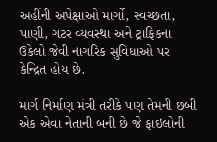અહીંની અપેક્ષાઓ માર્ગો, સ્વચ્છતા, પાણી, ગટર વ્યવસ્થા અને ટ્રાફિકના ઉકેલો જેવી નાગરિક સુવિધાઓ પર કેન્દ્રિત હોય છે.

માર્ગ નિર્માણ મંત્રી તરીકે પણ તેમની છબી એક એવા નેતાની બની છે જે ફાઇલોની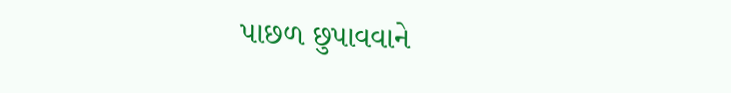પાછળ છુપાવવાને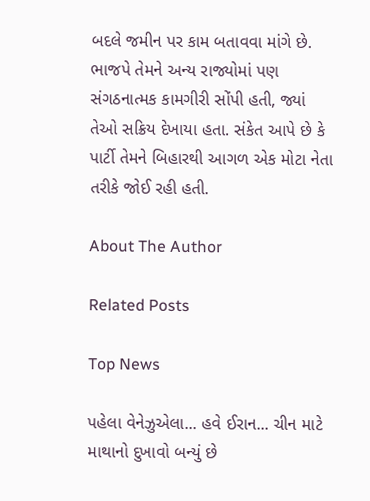બદલે જમીન પર કામ બતાવવા માંગે છે. ભાજપે તેમને અન્ય રાજ્યોમાં પણ સંગઠનાત્મક કામગીરી સોંપી હતી, જ્યાં તેઓ સક્રિય દેખાયા હતા. સંકેત આપે છે કે પાર્ટી તેમને બિહારથી આગળ એક મોટા નેતા તરીકે જોઈ રહી હતી.

About The Author

Related Posts

Top News

પહેલા વેનેઝુએલા... હવે ઈરાન... ચીન માટે માથાનો દુખાવો બન્યું છે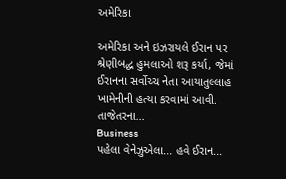અમેરિકા

અમેરિકા અને ઇઝરાયલે ઈરાન પર શ્રેણીબદ્ધ હુમલાઓ શરૂ કર્યા, જેમાં ઈરાનના સર્વોચ્ચ નેતા આયાતુલ્લાહ ખામેનીની હત્યા કરવામાં આવી. તાજેતરના...
Business
પહેલા વેનેઝુએલા... હવે ઈરાન...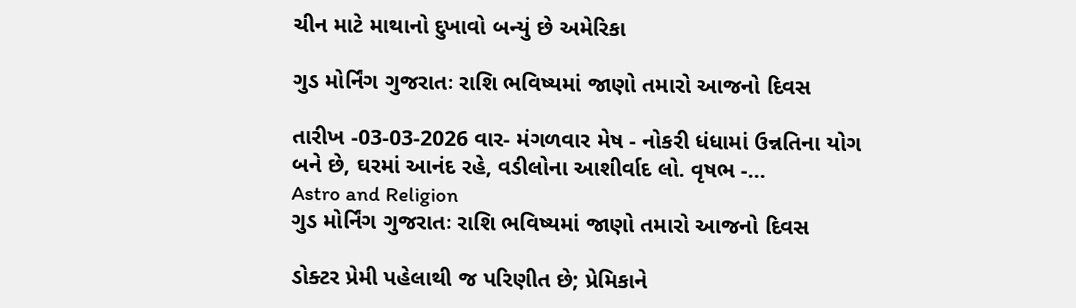ચીન માટે માથાનો દુખાવો બન્યું છે અમેરિકા

ગુડ મોર્નિંગ ગુજરાતઃ રાશિ ભવિષ્યમાં જાણો તમારો આજનો દિવસ

તારીખ -03-03-2026 વાર- મંગળવાર મેષ - નોકરી ધંધામાં ઉન્નતિના યોગ બને છે, ઘરમાં આનંદ રહે, વડીલોના આશીર્વાદ લો. વૃષભ -...
Astro and Religion
ગુડ મોર્નિંગ ગુજરાતઃ રાશિ ભવિષ્યમાં જાણો તમારો આજનો દિવસ

ડોક્ટર પ્રેમી પહેલાથી જ પરિણીત છે; પ્રેમિકાને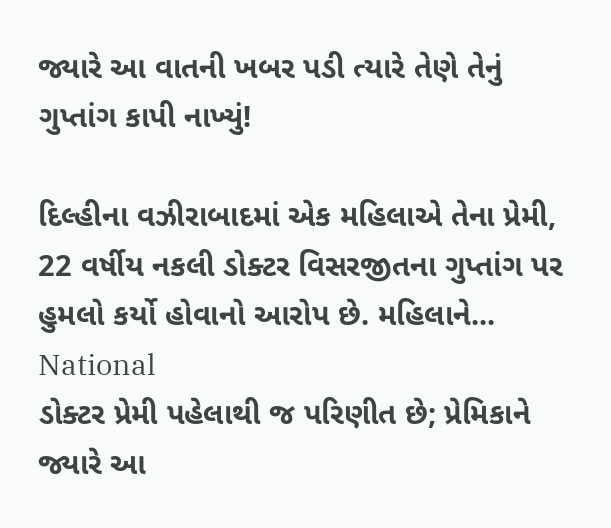જ્યારે આ વાતની ખબર પડી ત્યારે તેણે તેનું ગુપ્તાંગ કાપી નાખ્યું!

દિલ્હીના વઝીરાબાદમાં એક મહિલાએ તેના પ્રેમી, 22 વર્ષીય નકલી ડોક્ટર વિસરજીતના ગુપ્તાંગ પર હુમલો કર્યો હોવાનો આરોપ છે. મહિલાને...
National
ડોક્ટર પ્રેમી પહેલાથી જ પરિણીત છે; પ્રેમિકાને જ્યારે આ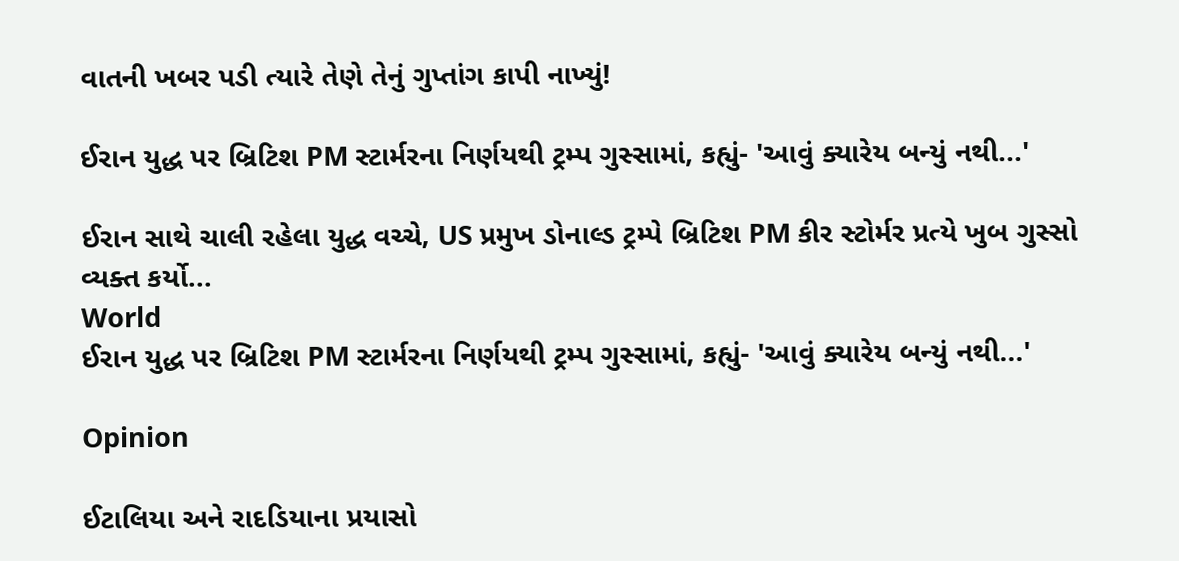વાતની ખબર પડી ત્યારે તેણે તેનું ગુપ્તાંગ કાપી નાખ્યું!

ઈરાન યુદ્ધ પર બ્રિટિશ PM સ્ટાર્મરના નિર્ણયથી ટ્રમ્પ ગુસ્સામાં, કહ્યું- 'આવું ક્યારેય બન્યું નથી...'

ઈરાન સાથે ચાલી રહેલા યુદ્ધ વચ્ચે, US પ્રમુખ ડોનાલ્ડ ટ્રમ્પે બ્રિટિશ PM કીર સ્ટોર્મર પ્રત્યે ખુબ ગુસ્સો વ્યક્ત કર્યો...
World
ઈરાન યુદ્ધ પર બ્રિટિશ PM સ્ટાર્મરના નિર્ણયથી ટ્રમ્પ ગુસ્સામાં, કહ્યું- 'આવું ક્યારેય બન્યું નથી...'

Opinion

ઈટાલિયા અને રાદડિયાના પ્રયાસો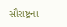સૌરાષ્ટ્રના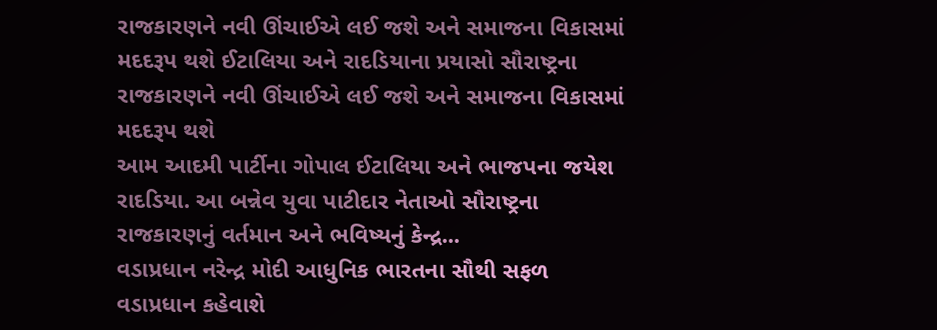રાજકારણને નવી ઊંચાઈએ લઈ જશે અને સમાજના વિકાસમાં મદદરૂપ થશે ઈટાલિયા અને રાદડિયાના પ્રયાસો સૌરાષ્ટ્રના રાજકારણને નવી ઊંચાઈએ લઈ જશે અને સમાજના વિકાસમાં મદદરૂપ થશે
આમ આદમી પાર્ટીના ગોપાલ ઈટાલિયા અને ભાજપના જયેશ રાદડિયા. આ બન્નેવ યુવા પાટીદાર નેતાઓ સૌરાષ્ટ્રના રાજકારણનું વર્તમાન અને ભવિષ્યનું કેન્દ્ર...
વડાપ્રધાન નરેન્દ્ર મોદી આધુનિક ભારતના સૌથી સફળ વડાપ્રધાન કહેવાશે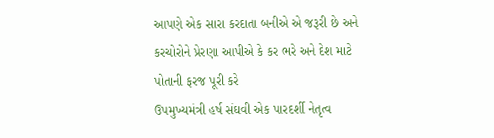આપણે એક સારા કરદાતા બનીએ એ જરૂરી છે અને કરચોરોને પ્રેરણા આપીએ કે કર ભરે અને દેશ માટે પોતાની ફરજ પૂરી કરે
ઉપમુખ્યમંત્રી હર્ષ સંઘવી એક પારદર્શી નેતૃત્વ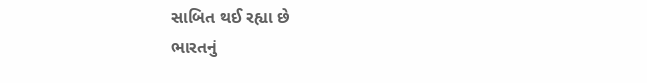સાબિત થઈ રહ્યા છે
ભારતનું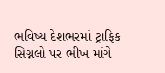ભવિષ્ય દેશભરમાં ટ્રાફિક સિગ્નલો પર ભીખ માંગે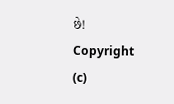છે!
Copyright (c)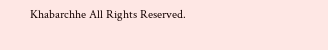Khabarchhe All Rights Reserved.